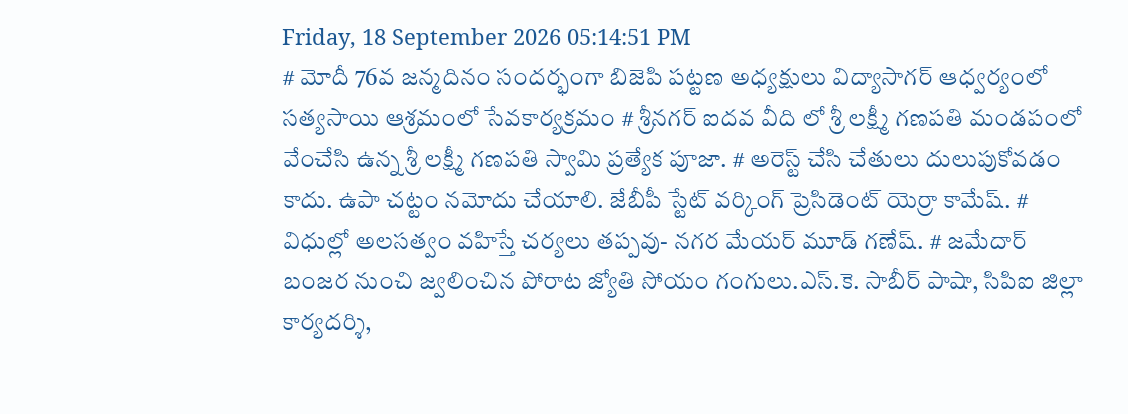Friday, 18 September 2026 05:14:51 PM
# మోదీ 76వ జన్మదినం సందర్భంగా బిజెపి పట్టణ అధ్యక్షులు విద్యాసాగర్ ఆధ్వర్యంలో సత్యసాయి ఆశ్రమంలో సేవకార్యక్రమం # శ్రీనగర్ ఐదవ వీది లో శ్రీ లక్ష్మీ గణపతి మండపంలో వేంచేసి ఉన్న శ్రీ లక్ష్మీ గణపతి స్వామి ప్రత్యేక పూజా. # అరెస్ట్ చేసి చేతులు దులుపుకోవడం కాదు. ఉపా చట్టం నమోదు చేయాలి. జేబీపీ స్టేట్ వర్కింగ్ ప్రెసిడెంట్ యెర్రా కామేష్. # విధుల్లో అలసత్వం వహిస్తే చర్యలు తప్పవు- నగర మేయర్ మూడ్ గణేష్. # జమేదార్ బంజర నుంచి జ్వలించిన పోరాట జ్యోతి సోయం గంగులు.ఎస్.కె. సాబీర్ పాషా, సిపిఐ జిల్లా కార్యదర్శి,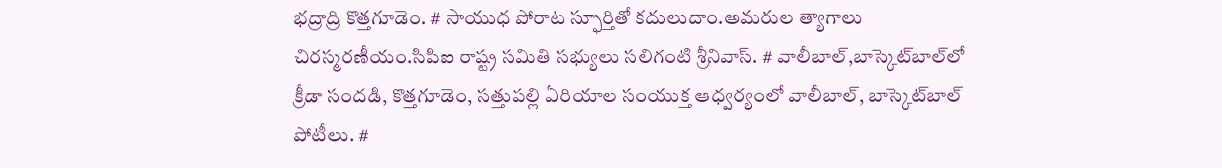భద్రాద్రి కొత్తగూడెం. # సాయుధ పోరాట స్ఫూర్తితో కదులుదాం.అమరుల త్యాగాలు చిరస్మరణీయం.సిపిఐ రాష్ట్ర సమితి సభ్యులు సలిగంటి శ్రీనివాస్. # వాలీబాల్‌,బాస్కెట్‌బాల్‌లో క్రీడా సందడి, కొత్తగూడెం, సత్తుపల్లి ఏరియాల సంయుక్త ఆధ్వర్యంలో వాలీబాల్, బాస్కెట్‌బాల్ పోటీలు. #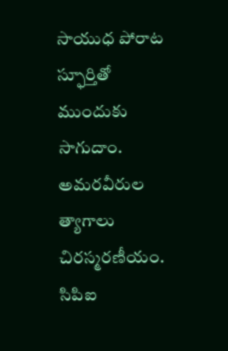సాయుధ పోరాట స్ఫూర్తితో ముందుకు సాగుదాం. అమరవీరుల త్యాగాలు చిరస్మరణీయం. సిపిఐ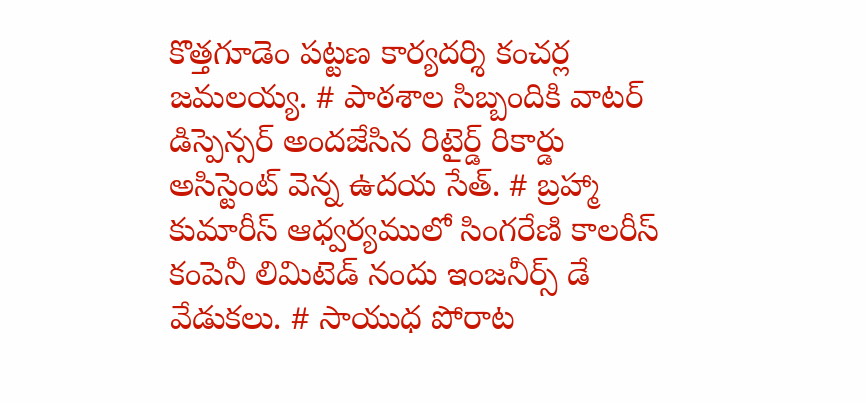కొత్తగూడెం పట్టణ కార్యదర్శి కంచర్ల జమలయ్య. # పాఠశాల సిబ్బందికి వాటర్ డిస్పెన్సర్ అందజేసిన రిటైర్డ్ రికార్డు అసిస్టెంట్ వెన్న ఉదయ సేత్. # బ్రహ్మా కుమారీస్ ఆధ్వర్యములో సింగరేణి కాలరీస్ కంపెనీ లిమిటెడ్ నందు ఇంజనీర్స్ డే వేడుకలు. # సాయుధ పోరాట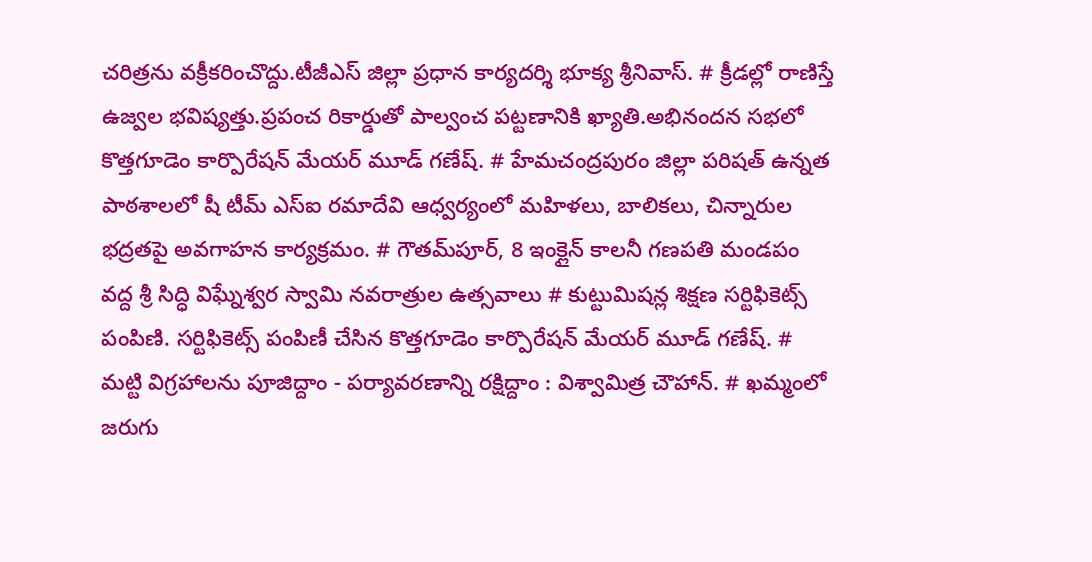చరిత్రను వక్రీకరించొద్దు.టీజీఎస్ జిల్లా ప్రధాన కార్యదర్శి భూక్య శ్రీనివాస్. # క్రీడల్లో రాణిస్తే ఉజ్వల భవిష్యత్తు.ప్రపంచ రికార్డుతో పాల్వంచ పట్టణానికి ఖ్యాతి.అభినందన సభలో కొత్తగూడెం కార్పొరేషన్ మేయర్ మూడ్ గణేష్. # హేమచంద్రపురం జిల్లా పరిషత్ ఉన్నత పాఠశాలలో షీ టీమ్‌ ఎస్‌ఐ రమాదేవి ఆధ్వర్యంలో మహిళలు, బాలికలు, చిన్నారుల భద్రతపై అవగాహన కార్యక్రమం. # గౌతమ్‌పూర్, 8 ఇంక్లైన్ కాలనీ గణపతి మండపం వద్ద శ్రీ సిద్ధి విఘ్నేశ్వర స్వామి నవరాత్రుల ఉత్సవాలు # కుట్టుమిషన్ల శిక్షణ సర్టిఫికెట్స్ పంపిణి. సర్టిఫికెట్స్ పంపిణీ చేసిన కొత్తగూడెం కార్పొరేషన్ మేయర్ మూడ్ గణేష్. # మట్టి విగ్రహాలను పూజిద్దాం - పర్యావరణాన్ని రక్షిద్దాం : విశ్వామిత్ర చౌహాన్. # ఖమ్మంలో జరుగు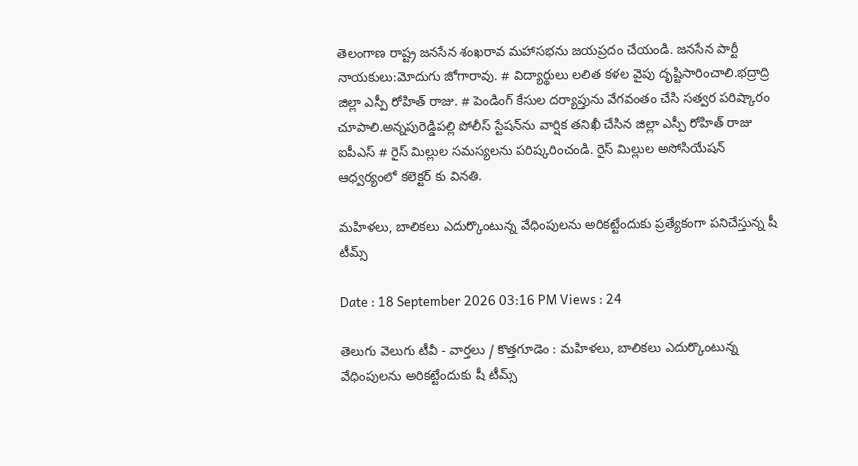తెలంగాణ రాష్ట్ర జనసేన శంఖరావ మహాసభను జయప్రదం చేయండి. జనసేన పార్టీ నాయకులు:మోదుగు జోగారావు. # విద్యార్థులు లలిత కళల వైపు దృష్టిసారించాలి.భద్రాద్రి జిల్లా ఎస్పీ రోహిత్ రాజు. # పెండింగ్ కేసుల దర్యాప్తును వేగవంతం చేసి సత్వర పరిష్కారం చూపాలి.అన్నపురెడ్డిపల్లి పోలీస్ స్టేషన్‌ను వార్షిక తనిఖీ చేసిన జిల్లా ఎస్పీ రోహిత్ రాజు ఐపీఎస్ # రైస్ మిల్లుల సమస్యలను పరిష్కరించండి. రైస్ మిల్లుల అసోసియేషన్ ఆధ్వర్యంలో కలెక్టర్ కు వినతి.

మహిళలు, బాలికలు ఎదుర్కొంటున్న వేధింపులను అరికట్టేందుకు ప్రత్యేకంగా పనిచేస్తున్న షీ టీమ్స్‌

Date : 18 September 2026 03:16 PM Views : 24

తెలుగు వెలుగు టీవీ - వార్తలు / కొత్తగూడెం : మహిళలు, బాలికలు ఎదుర్కొంటున్న వేధింపులను అరికట్టేందుకు షీ టీమ్స్‌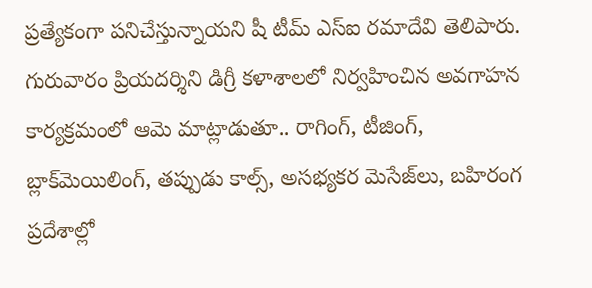ప్రత్యేకంగా పనిచేస్తున్నాయని షీ టీమ్‌ ఎస్‌ఐ రమాదేవి తెలిపారు. గురువారం ప్రియదర్శిని డిగ్రీ కళాశాలలో నిర్వహించిన అవగాహన కార్యక్రమంలో ఆమె మాట్లాడుతూ.. రాగింగ్‌, టీజింగ్‌, బ్లాక్‌మెయిలింగ్‌, తప్పుడు కాల్స్‌, అసభ్యకర మెసేజ్‌లు, బహిరంగ ప్రదేశాల్లో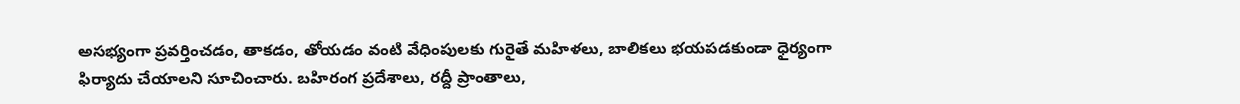అసభ్యంగా ప్రవర్తించడం, తాకడం, తోయడం వంటి వేధింపులకు గురైతే మహిళలు, బాలికలు భయపడకుండా ధైర్యంగా ఫిర్యాదు చేయాలని సూచించారు. బహిరంగ ప్రదేశాలు, రద్దీ ప్రాంతాలు,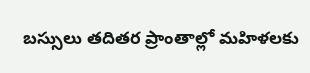బస్సులు తదితర ప్రాంతాల్లో మహిళలకు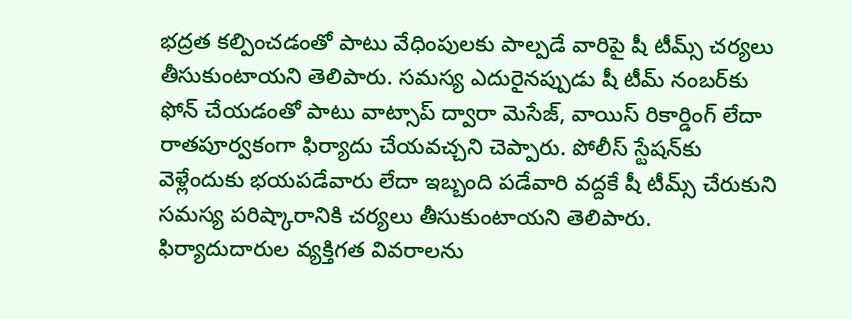భద్రత కల్పించడంతో పాటు వేధింపులకు పాల్పడే వారిపై షీ టీమ్స్‌ చర్యలు తీసుకుంటాయని తెలిపారు. సమస్య ఎదురైనప్పుడు షీ టీమ్‌ నంబర్‌కు ఫోన్‌ చేయడంతో పాటు వాట్సాప్‌ ద్వారా మెసేజ్‌, వాయిస్‌ రికార్డింగ్‌ లేదా రాతపూర్వకంగా ఫిర్యాదు చేయవచ్చని చెప్పారు. పోలీస్‌ స్టేషన్‌కు వెళ్లేందుకు భయపడేవారు లేదా ఇబ్బంది పడేవారి వద్దకే షీ టీమ్స్‌ చేరుకుని సమస్య పరిష్కారానికి చర్యలు తీసుకుంటాయని తెలిపారు. ఫిర్యాదుదారుల వ్యక్తిగత వివరాలను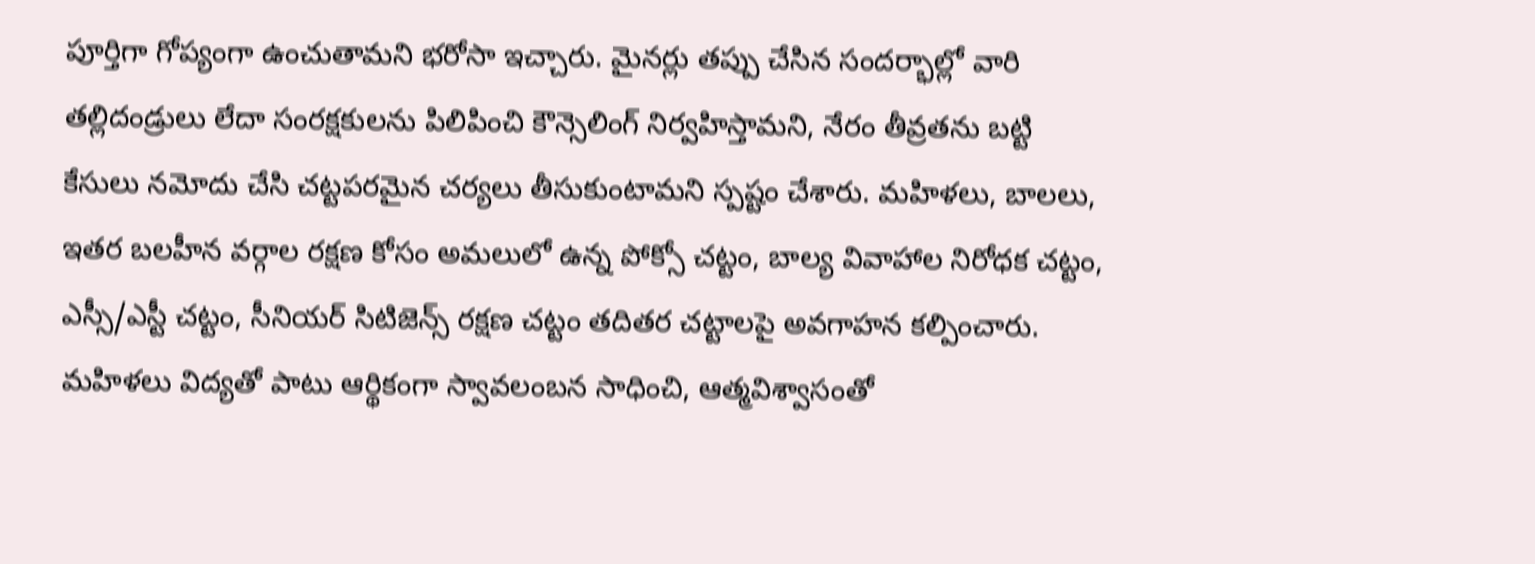పూర్తిగా గోప్యంగా ఉంచుతామని భరోసా ఇచ్చారు. మైనర్లు తప్పు చేసిన సందర్భాల్లో వారి తల్లిదండ్రులు లేదా సంరక్షకులను పిలిపించి కౌన్సెలింగ్‌ నిర్వహిస్తామని, నేరం తీవ్రతను బట్టి కేసులు నమోదు చేసి చట్టపరమైన చర్యలు తీసుకుంటామని స్పష్టం చేశారు. మహిళలు, బాలలు, ఇతర బలహీన వర్గాల రక్షణ కోసం అమలులో ఉన్న పోక్సో చట్టం, బాల్య వివాహాల నిరోధక చట్టం, ఎస్సీ/ఎస్టీ చట్టం, సీనియర్‌ సిటిజెన్స్‌ రక్షణ చట్టం తదితర చట్టాలపై అవగాహన కల్పించారు. మహిళలు విద్యతో పాటు ఆర్థికంగా స్వావలంబన సాధించి, ఆత్మవిశ్వాసంతో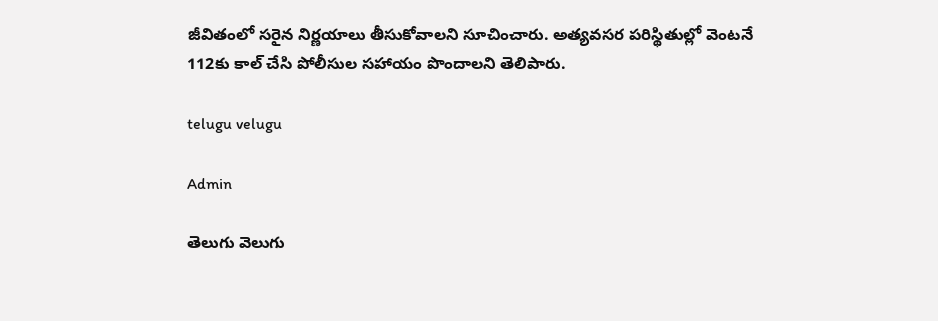జీవితంలో సరైన నిర్ణయాలు తీసుకోవాలని సూచించారు. అత్యవసర పరిస్థితుల్లో వెంటనే 112కు కాల్‌ చేసి పోలీసుల సహాయం పొందాలని తెలిపారు.

telugu velugu

Admin

తెలుగు వెలుగు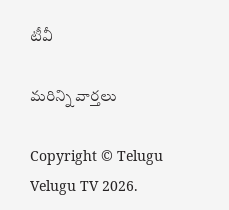టీవీ

మరిన్ని వార్తలు

Copyright © Telugu Velugu TV 2026.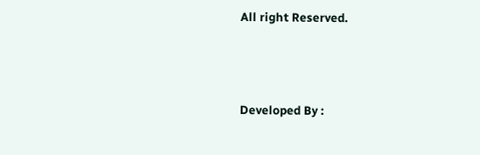All right Reserved.



Developed By :